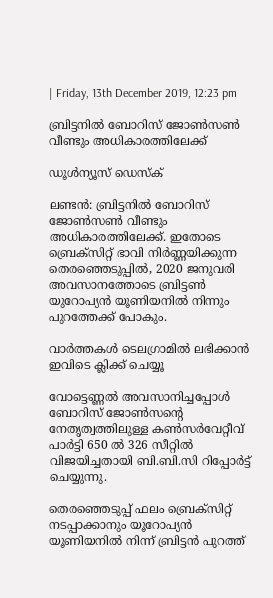| Friday, 13th December 2019, 12:23 pm

ബ്രിട്ടനില്‍ ബോറിസ് ജോണ്‍സണ്‍ വീണ്ടും അധികാരത്തിലേക്ക്

ഡൂള്‍ന്യൂസ് ഡെസ്‌ക്

ലണ്ടന്‍: ബ്രിട്ടനില്‍ ബോറിസ് ജോണ്‍സണ്‍ വീണ്ടും അധികാരത്തിലേക്ക്. ഇതോടെ ബ്രെക്‌സിറ്റ് ഭാവി നിര്‍ണ്ണയിക്കുന്ന തെരഞ്ഞെടുപ്പില്‍, 2020 ജനുവരി അവസാനത്തോടെ ബ്രിട്ടണ്‍ യുറോപ്യന്‍ യൂണിയനില്‍ നിന്നും പുറത്തേക്ക് പോകും.

വാര്‍ത്തകള്‍ ടെലഗ്രാമില്‍ ലഭിക്കാന്‍ ഇവിടെ ക്ലിക്ക് ചെയ്യൂ

വോട്ടെണ്ണല്‍ അവസാനിച്ചപ്പോള്‍ ബോറിസ് ജോണ്‍സന്റെ നേതൃത്വത്തിലുള്ള കണ്‍സര്‍വേറ്റീവ് പാര്‍ട്ടി 650 ല്‍ 326 സീറ്റില്‍ വിജയിച്ചതായി ബി.ബി.സി റിപ്പോര്‍ട്ട് ചെയ്യുന്നു.

തെരഞ്ഞെടുപ്പ് ഫലം ബ്രെക്‌സിറ്റ് നടപ്പാക്കാനും യൂറോപ്യന്‍ യൂണിയനില്‍ നിന്ന് ബ്രിട്ടന്‍ പുറത്ത്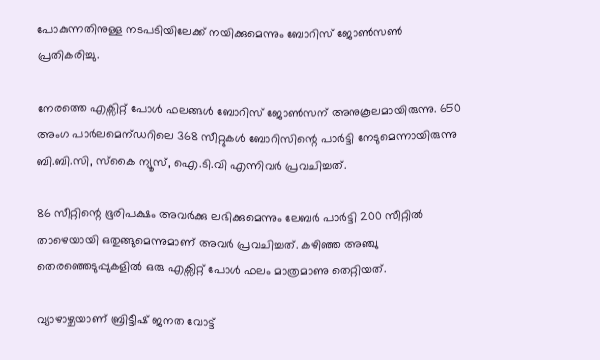പോകുന്നതിനുള്ള നടപടിയിലേക്ക് നയിക്കുമെന്നും ബോറിസ് ജോണ്‍സണ്‍ പ്രതികരിച്ചു.

നേരത്തെ എക്സിറ്റ് പോള്‍ ഫലങ്ങള്‍ ബോറിസ് ജോണ്‍സന് അനുകൂലമായിരുന്നു. 650 അംഗ പാര്‍ലമെന്ഡറിലെ 368 സീറ്റുകള്‍ ബോറിസിന്റെ പാര്‍ട്ടി നേടുമെന്നായിരുന്നു ബി.ബി.സി, സ്‌കൈ ന്യൂസ്, ഐ.ടി.വി എന്നിവര്‍ പ്രവചിച്ചത്.

86 സീറ്റിന്റെ ഭൂരിപക്ഷം അവര്‍ക്കു ലഭിക്കുമെന്നും ലേബര്‍ പാര്‍ട്ടി 200 സീറ്റില്‍ താഴെയായി ഒതുങ്ങുമെന്നുമാണ് അവര്‍ പ്രവചിച്ചത്. കഴിഞ്ഞ അഞ്ചു തെരഞ്ഞെടുപ്പുകളില്‍ ഒരു എക്സിറ്റ് പോള്‍ ഫലം മാത്രമാണു തെറ്റിയത്.

വ്യാഴാഴ്ചയാണ് ബ്രിട്ടീഷ് ജനത വോട്ട്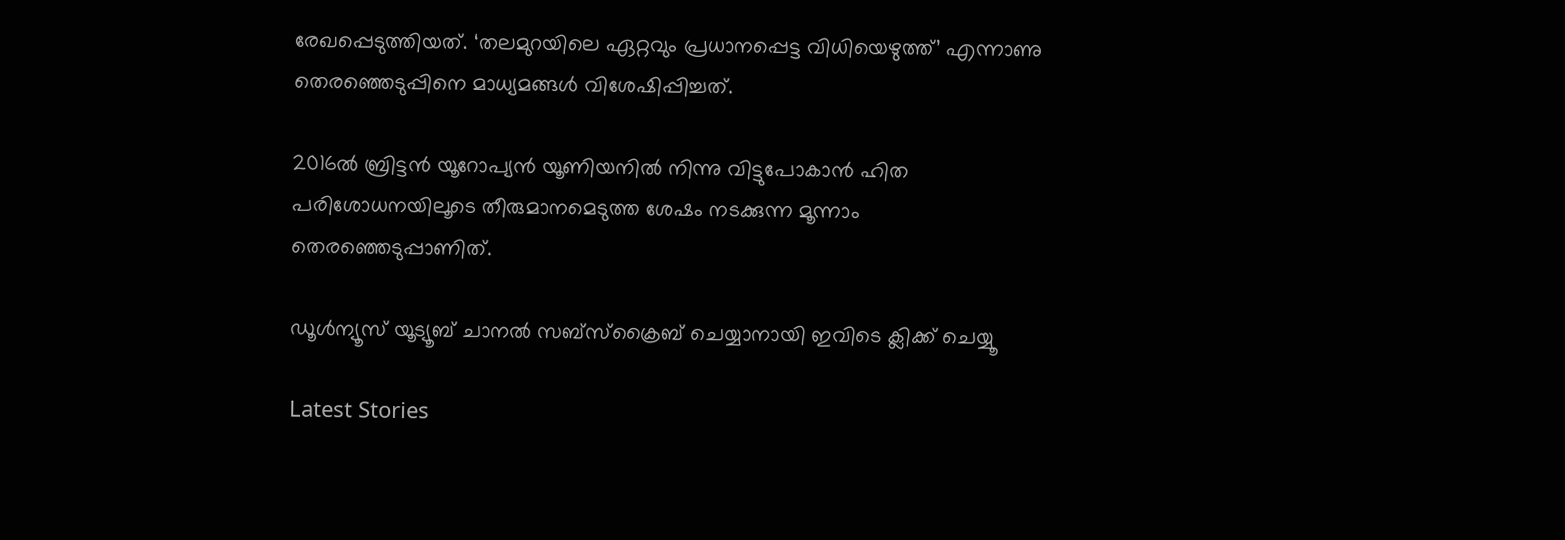രേഖപ്പെടുത്തിയത്. ‘തലമുറയിലെ ഏറ്റവും പ്രധാനപ്പെട്ട വിധിയെഴുത്ത്’ എന്നാണു തെരഞ്ഞെടുപ്പിനെ മാധ്യമങ്ങള്‍ വിശേഷിപ്പിച്ചത്.

2016ല്‍ ബ്രിട്ടന്‍ യൂറോപ്യന്‍ യൂണിയനില്‍ നിന്നു വിട്ടുപോകാന്‍ ഹിത പരിശോധനയിലൂടെ തീരുമാനമെടുത്ത ശേഷം നടക്കുന്ന മൂന്നാം തെരഞ്ഞെടുപ്പാണിത്.

ഡൂൾന്യൂസ് യൂട്യൂബ് ചാനൽ സബ്സ്ക്രൈബ് ചെയ്യാനായി ഇവിടെ ക്ലിക്ക് ചെയ്യൂ

Latest Stories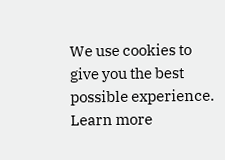We use cookies to give you the best possible experience. Learn more